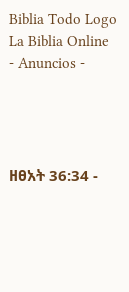Biblia Todo Logo
La Biblia Online
- Anuncios -




ዘፀአት 36:34 -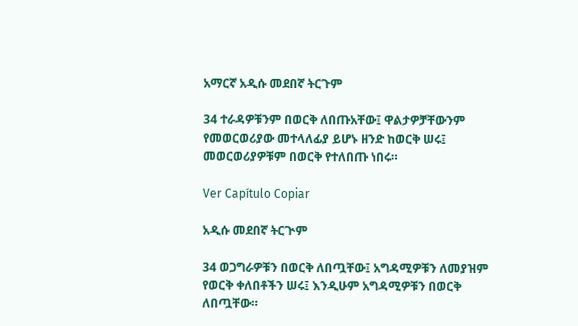አማርኛ አዲሱ መደበኛ ትርጉም

34 ተራዳዎቹንም በወርቅ ለበጡአቸው፤ ዋልታዎቻቸውንም የመወርወሪያው መተላለፊያ ይሆኑ ዘንድ ከወርቅ ሠሩ፤ መወርወሪያዎቹም በወርቅ የተለበጡ ነበሩ።

Ver Capítulo Copiar

አዲሱ መደበኛ ትርጒም

34 ወጋግራዎቹን በወርቅ ለበጧቸው፤ አግዳሚዎቹን ለመያዝም የወርቅ ቀለበቶችን ሠሩ፤ እንዲሁም አግዳሚዎቹን በወርቅ ለበጧቸው።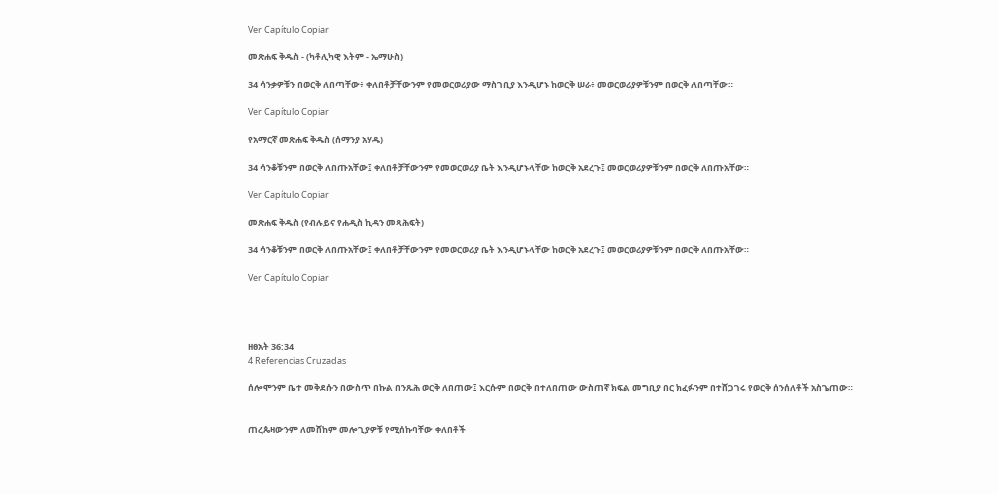Ver Capítulo Copiar

መጽሐፍ ቅዱስ - (ካቶሊካዊ እትም - ኤማሁስ)

34 ሳንቃዎቹን በወርቅ ለበጣቸው፥ ቀለበቶቻቸውንም የመወርወሪያው ማስገቢያ እንዲሆኑ ከወርቅ ሠራ፥ መወርወሪያዎቹንም በወርቅ ለበጣቸው።

Ver Capítulo Copiar

የአማርኛ መጽሐፍ ቅዱስ (ሰማንያ አሃዱ)

34 ሳንቆቹንም በወርቅ ለበጡአቸው፤ ቀለበቶቻቸውንም የመወርወሪያ ቤት እንዲሆኑላቸው ከወርቅ አደረጉ፤ መወርወሪያዎቹንም በወርቅ ለበጡአቸው።

Ver Capítulo Copiar

መጽሐፍ ቅዱስ (የብሉይና የሐዲስ ኪዳን መጻሕፍት)

34 ሳንቆቹንም በወርቅ ለበጡአቸው፤ ቀለበቶቻቸውንም የመወርወሪያ ቤት እንዲሆኑላቸው ከወርቅ አደረጉ፤ መወርወሪያዎቹንም በወርቅ ለበጡአቸው።

Ver Capítulo Copiar




ዘፀአት 36:34
4 Referencias Cruzadas

ሰሎሞንም ቤተ መቅደሱን በውስጥ በኩል በንጹሕ ወርቅ ለበጠው፤ እርሱም በወርቅ በተለበጠው ውስጠኛ ክፍል መግቢያ በር ክፈፉንም በተሸጋገሩ የወርቅ ሰንሰለቶች አስጌጠው።


ጠረጴዛውንም ለመሸከም መሎጊያዎቹ የሚሰኩባቸው ቀለበቶች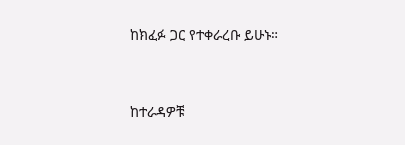ከክፈፉ ጋር የተቀራረቡ ይሁኑ።


ከተራዳዎቹ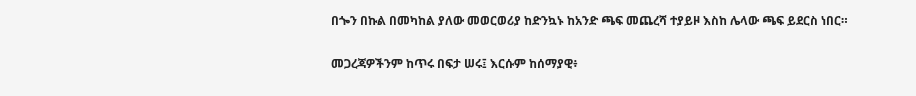በጐን በኩል በመካከል ያለው መወርወሪያ ከድንኳኑ ከአንድ ጫፍ መጨረሻ ተያይዞ እስከ ሌላው ጫፍ ይደርስ ነበር።


መጋረጃዎችንም ከጥሩ በፍታ ሠሩ፤ እርሱም ከሰማያዊ፥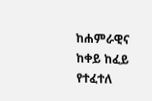ከሐምራዊና ከቀይ ከፈይ የተፈተለ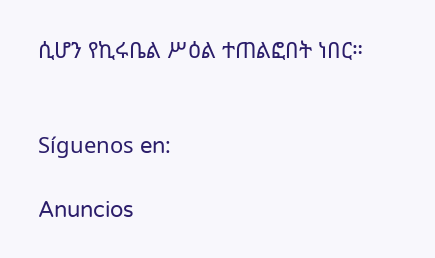ሲሆን የኪሩቤል ሥዕል ተጠልፎበት ነበር።


Síguenos en:

Anuncios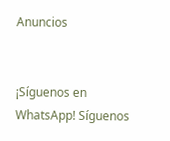Anuncios


¡Síguenos en WhatsApp! Síguenos